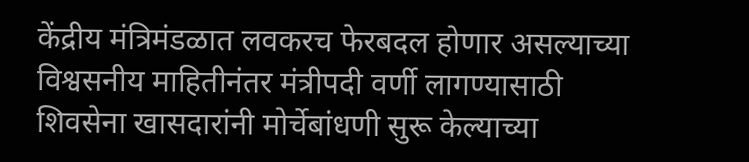केंद्रीय मंत्रिमंडळात लवकरच फेरबदल होणार असल्याच्या विश्वसनीय माहितीनंतर मंत्रीपदी वर्णी लागण्यासाठी शिवसेना खासदारांनी मोर्चेबांधणी सुरू केल्याच्या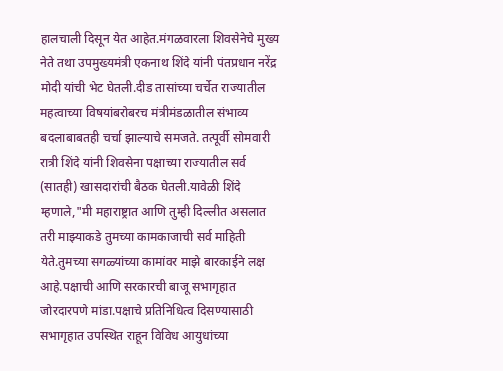हालचाली दिसून येत आहेत.मंगळवारला शिवसेनेचे मुख्य नेते तथा उपमुख्यमंत्री एकनाथ शिंदे यांनी पंतप्रधान नरेंद्र मोदी यांची भेट घेतली.दीड तासांच्या चर्चेत राज्यातील महत्वाच्या विषयांबरोबरच मंत्रीमंडळातील संभाव्य बदलाबाबतही चर्चा झाल्याचे समजते. तत्पूर्वी सोमवारी रात्री शिंदे यांनी शिवसेना पक्षाच्या राज्यातील सर्व (सातही) खासदारांची बैठक घेतली.यावेळी शिंदे म्हणाले,"मी महाराष्ट्रात आणि तुम्ही दिल्लीत असलात तरी माझ्याकडे तुमच्या कामकाजाची सर्व माहिती येते.तुमच्या सगळ्यांच्या कामांवर माझे बारकाईने लक्ष आहे.पक्षाची आणि सरकारची बाजू सभागृहात जोरदारपणे मांडा.पक्षाचे प्रतिनिधित्व दिसण्यासाठी सभागृहात उपस्थित राहून विविध आयुधांच्या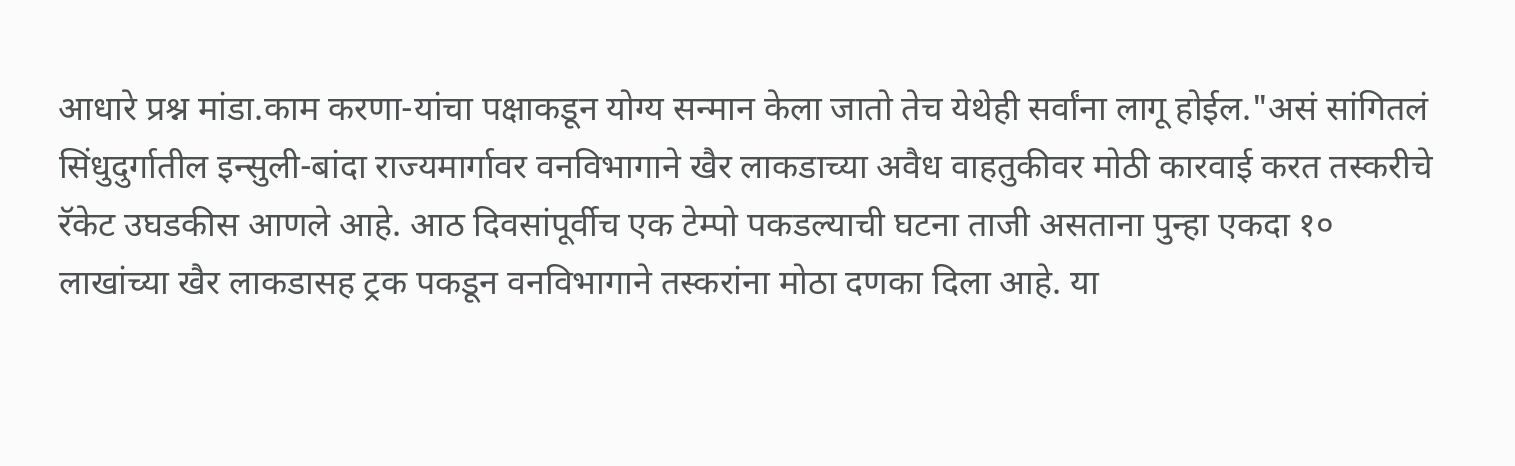आधारे प्रश्न मांडा.काम करणा-यांचा पक्षाकडून योग्य सन्मान केला जातो तेच येथेही सर्वांना लागू होईल."असं सांगितलं
सिंधुदुर्गातील इन्सुली-बांदा राज्यमार्गावर वनविभागाने खैर लाकडाच्या अवैध वाहतुकीवर मोठी कारवाई करत तस्करीचे रॅकेट उघडकीस आणले आहे. आठ दिवसांपूर्वीच एक टेम्पो पकडल्याची घटना ताजी असताना पुन्हा एकदा १० लाखांच्या खैर लाकडासह ट्रक पकडून वनविभागाने तस्करांना मोठा दणका दिला आहे. या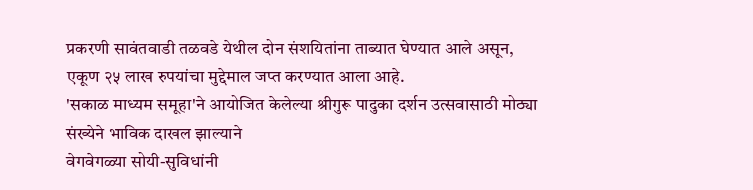प्रकरणी सावंतवाडी तळवडे येथील दोन संशयितांना ताब्यात घेण्यात आले असून, एकूण २५ लाख रुपयांचा मुद्देमाल जप्त करण्यात आला आहे.
'सकाळ माध्यम समूहा'ने आयोजित केलेल्या श्रीगुरू पादुका दर्शन उत्सवासाठी मोठ्या संख्येने भाविक दाखल झाल्याने
वेगवेगळ्या सोयी-सुविधांनी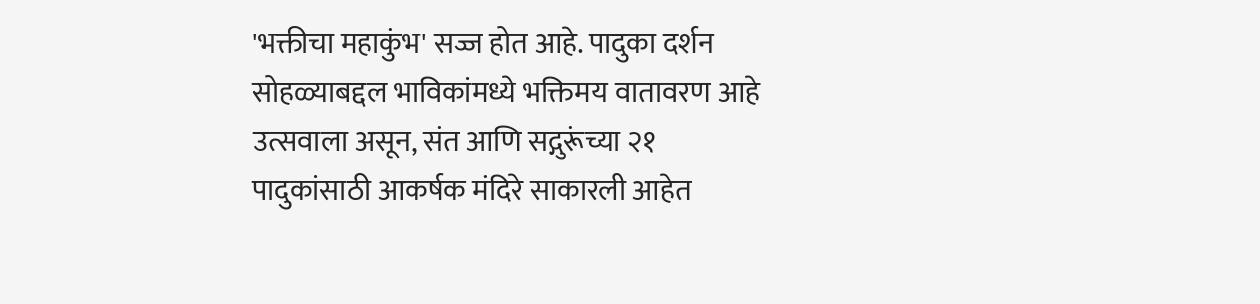'भक्तीचा महाकुंभ' सज्ज होत आहे. पादुका दर्शन सोहळ्याबद्दल भाविकांमध्ये भक्तिमय वातावरण आहे उत्सवाला असून, संत आणि सद्गुरूंच्या २१ पादुकांसाठी आकर्षक मंदिरे साकारली आहेत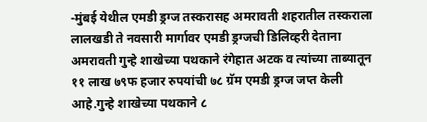-मुंबई येथील एमडी ड्रग्ज तस्करासह अमरावती शहरातील तस्कराला लालखडी ते नवसारी मार्गावर एमडी ड्रग्जची डिलिव्हरी देताना अमरावती गुन्हे शाखेच्या पथकाने रंगेहात अटक व त्यांच्या ताब्यातून ११ लाख ७९फ हजार रुपयांची ७८ ग्रॅम एमडी ड्रग्ज जप्त केली आहे.गुन्हे शाखेच्या पथकाने ८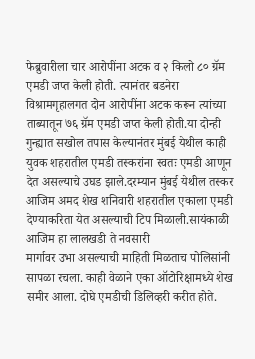फेब्रुवारीला चार आरोपींना अटक व २ किलो ८० ग्रॅम एमडी जप्त केली होती. त्यानंतर बडनेरा विश्रामगृहालगत दोन आरोपींना अटक करून त्यांच्या ताब्यातून ७६ ग्रॅम एमडी जप्त केली होती.या दोन्ही गुन्ह्यात सखोल तपास केल्यानंतर मुंबई येथील काही युवक शहरातील एमडी तस्करांना स्वतः एमडी आणून देत असल्याचे उघड झाले.दरम्यान मुंबई येथील तस्कर आजिम अमद शेख शनिवारी शहरातील एकाला एमडी देण्याकरिता येत असल्याची टिप मिळाली.सायंकाळी आजिम हा लालखडी ते नवसारी
मार्गावर उभा असल्याची माहिती मिळताच पोलिसांनी सापळा रचला. काही वेळाने एका ऑटोरिक्षामध्ये शेख समीर आला. दोघे एमडीची डिलिव्हरी करीत होते.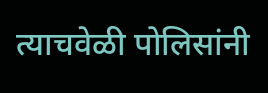त्याचवेळी पोलिसांनी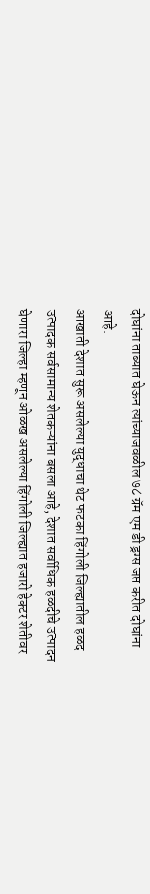दोघांना ताब्यात घेऊन त्यांच्याजवळील ७८ ग्रॅम एम डी ड्रग्स जप्त करीत दोघांना आहे.
आखाती देशात सुरू असलेल्या युद्धाचा थेट फटका हिंगोली जिल्ह्यातील हळद उत्पादक सर्वसामान्य शेतकऱ्यांना बसला आहे, देशात सर्वाधिक हळदीचे उत्पादन घेणारा जिल्हा म्हणून ओळख असलेल्या हिंगोली जिल्ह्यात हजारो हेक्टर शेतीवर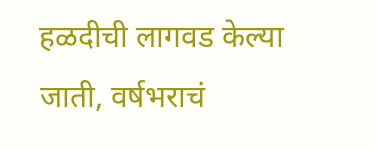हळदीची लागवड केल्या जाती, वर्षभराचं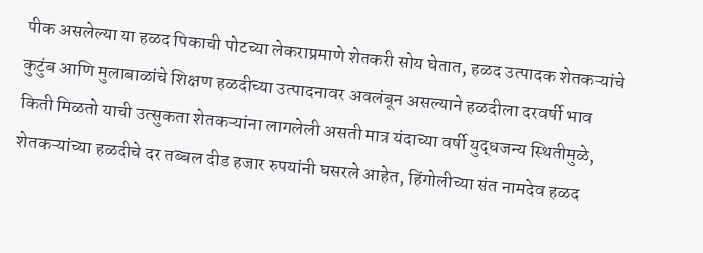पीक असलेल्या या हळद पिकाची पोटच्या लेकराप्रमाणे शेतकरी सोय घेतात, हळद उत्पादक शेतकऱ्यांचे कुटुंब आणि मुलाबाळांचे शिक्षण हळदीच्या उत्पादनावर अवलंबून असल्याने हळदीला दरवर्षी भाव किती मिळतो याची उत्सुकता शेतकऱ्यांना लागलेली असती मात्र यंदाच्या वर्षी युद्धजन्य स्थितीमुळे, शेतकऱ्यांच्या हळदीचे दर तब्बल दीड हजार रुपयांनी घसरले आहेत, हिंगोलीच्या संत नामदेव हळद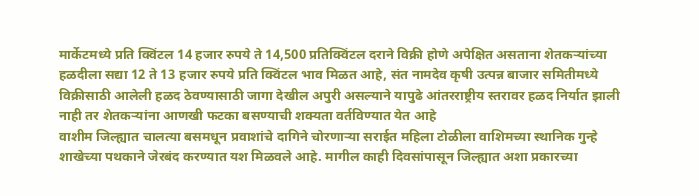मार्केटमध्ये प्रति क्विंटल 14 हजार रुपये ते 14,500 प्रतिक्विंटल दराने विक्री होणे अपेक्षित असताना शेतकऱ्यांच्या हळदीला सद्या 12 ते 13 हजार रुपये प्रति क्विंटल भाव मिळत आहे, संत नामदेव कृषी उत्पन्न बाजार समितीमध्ये विक्रीसाठी आलेली हळद ठेवण्यासाठी जागा देखील अपुरी असल्याने यापुढे आंतरराष्ट्रीय स्तरावर हळद निर्यात झाली नाही तर शेतकऱ्यांना आणखी फटका बसण्याची शक्यता वर्तविण्यात येत आहे
वाशीम जिल्ह्यात चालत्या बसमधून प्रवाशांचे दागिने चोरणाऱ्या सराईत महिला टोळीला वाशिमच्या स्थानिक गुन्हे शाखेच्या पथकाने जेरबंद करण्यात यश मिळवले आहे. मागील काही दिवसांपासून जिल्ह्यात अशा प्रकारच्या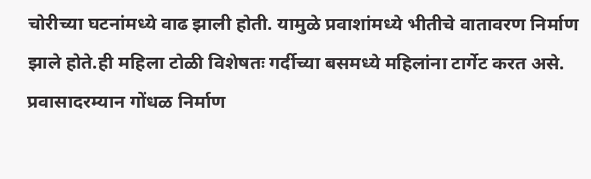चोरीच्या घटनांमध्ये वाढ झाली होती. यामुळे प्रवाशांमध्ये भीतीचे वातावरण निर्माण झाले होते.ही महिला टोळी विशेषतः गर्दीच्या बसमध्ये महिलांना टार्गेट करत असे. प्रवासादरम्यान गोंधळ निर्माण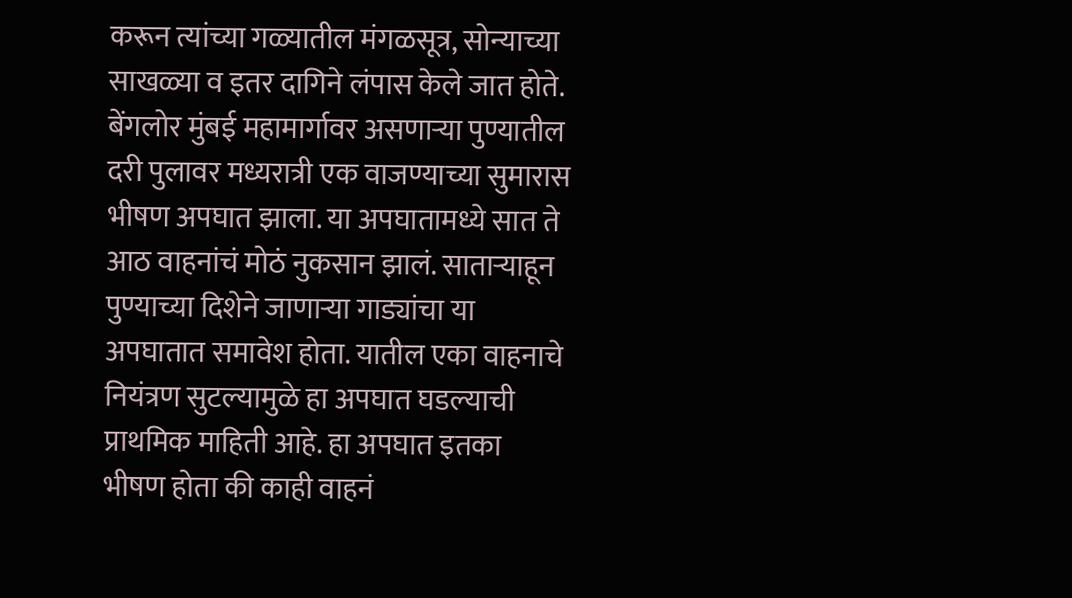करून त्यांच्या गळ्यातील मंगळसूत्र, सोन्याच्या साखळ्या व इतर दागिने लंपास केले जात होते.
बेंगलोर मुंबई महामार्गावर असणाऱ्या पुण्यातील दरी पुलावर मध्यरात्री एक वाजण्याच्या सुमारास भीषण अपघात झाला. या अपघातामध्ये सात ते आठ वाहनांचं मोठं नुकसान झालं. साताऱ्याहून पुण्याच्या दिशेने जाणाऱ्या गाड्यांचा या अपघातात समावेश होता. यातील एका वाहनाचे नियंत्रण सुटल्यामुळे हा अपघात घडल्याची प्राथमिक माहिती आहे. हा अपघात इतका भीषण होता की काही वाहनं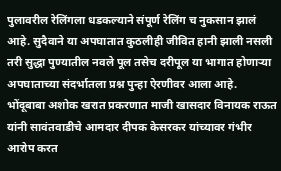पुलावरील रेलिंगला धडकल्याने संपूर्ण रेलिंग च नुकसान झालं आहे. सुदैवाने या अपघातात कुठलीही जीवित हानी झाली नसली तरी सुद्धा पुण्यातील नवले पूल तसेच दरीपूल या भागात होणाऱ्या अपघाताच्या संदर्भातला प्रश्न पुन्हा ऐरणीवर आला आहे.
भोंदूबाबा अशोक खरात प्रकरणात माजी खासदार विनायक राऊत यांनी सावंतवाडीचे आमदार दीपक केसरकर यांच्यावर गंभीर आरोप करत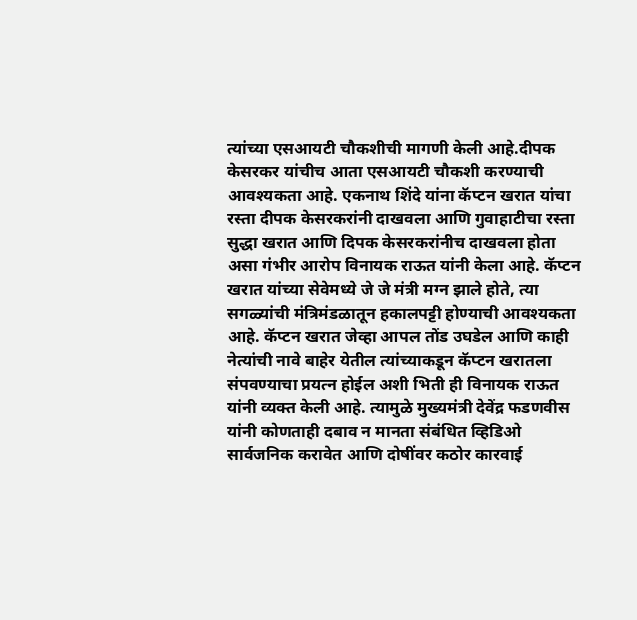त्यांच्या एसआयटी चौकशीची मागणी केली आहे.दीपक केसरकर यांचीच आता एसआयटी चौकशी करण्याची आवश्यकता आहे. एकनाथ शिंदे यांना कॅप्टन खरात यांचा रस्ता दीपक केसरकरांनी दाखवला आणि गुवाहाटीचा रस्ता सुद्धा खरात आणि दिपक केसरकरांनीच दाखवला होता असा गंभीर आरोप विनायक राऊत यांनी केला आहे. कॅप्टन खरात यांच्या सेवेमध्ये जे जे मंत्री मग्न झाले होते, त्या सगळ्यांची मंत्रिमंडळातून हकालपट्टी होण्याची आवश्यकता आहे. कॅप्टन खरात जेव्हा आपल तोंड उघडेल आणि काही नेत्यांची नावे बाहेर येतील त्यांच्याकडून कॅप्टन खरातला संपवण्याचा प्रयत्न होईल अशी भिती ही विनायक राऊत यांनी व्यक्त केली आहे. त्यामुळे मुख्यमंत्री देवेंद्र फडणवीस यांनी कोणताही दबाव न मानता संबंधित व्हिडिओ सार्वजनिक करावेत आणि दोषींवर कठोर कारवाई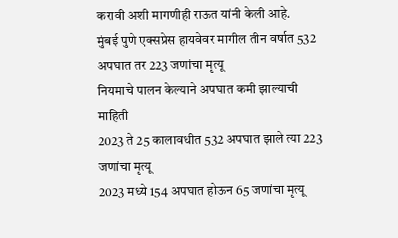करावी अशी मागणीही राऊत यांनी केली आहे.
मुंबई पुणे एक्सप्रेस हायवेवर मागील तीन वर्षात 532 अपघात तर 223 जणांचा मृत्यू
नियमाचे पालन केल्याने अपघात कमी झाल्याची माहिती
2023 ते 25 कालावधीत 532 अपघात झाले त्या 223 जणांचा मृत्यू
2023 मध्ये 154 अपघात होऊन 65 जणांचा मृत्यू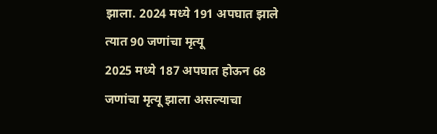झाला. 2024 मध्ये 191 अपघात झाले त्यात 90 जणांचा मृत्यू
2025 मध्ये 187 अपघात होऊन 68 जणांचा मृत्यू झाला असल्याचा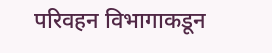परिवहन विभागाकडून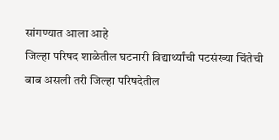सांगण्यात आला आहे
जिल्हा परिषद शाळेतील घटनारी विद्यार्थ्यांची पटसंख्या चिंतेची बाब असली तरी जिल्हा परिषदेतील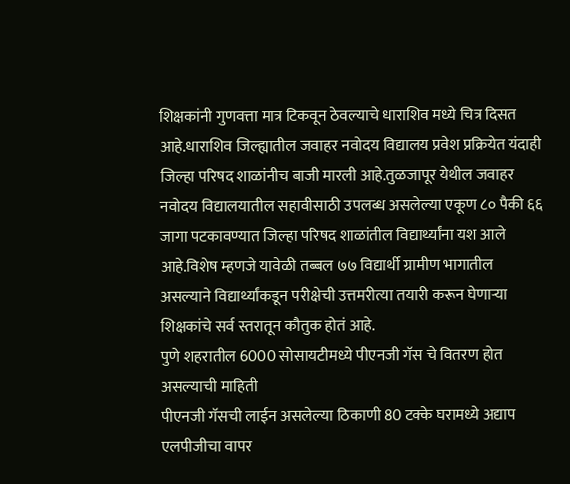शिक्षकांनी गुणवत्ता मात्र टिकवून ठेवल्याचे धाराशिव मध्ये चित्र दिसत आहे.धाराशिव जिल्ह्यातील जवाहर नवोदय विद्यालय प्रवेश प्रक्रियेत यंदाही जिल्हा परिषद शाळांनीच बाजी मारली आहे.तुळजापूर येथील जवाहर नवोदय विद्यालयातील सहावीसाठी उपलब्ध असलेल्या एकूण ८० पैकी ६६ जागा पटकावण्यात जिल्हा परिषद शाळांतील विद्यार्थ्यांना यश आले आहे.विशेष म्हणजे यावेळी तब्बल ७७ विद्यार्थी ग्रामीण भागातील असल्याने विद्यार्थ्यांकडून परीक्षेची उत्तमरीत्या तयारी करून घेणाऱ्या शिक्षकांचे सर्व स्तरातून कौतुक होतं आहे.
पुणे शहरातील 6000 सोसायटीमध्ये पीएनजी गॅस चे वितरण होत असल्याची माहिती
पीएनजी गॅसची लाईन असलेल्या ठिकाणी 80 टक्के घरामध्ये अद्याप एलपीजीचा वापर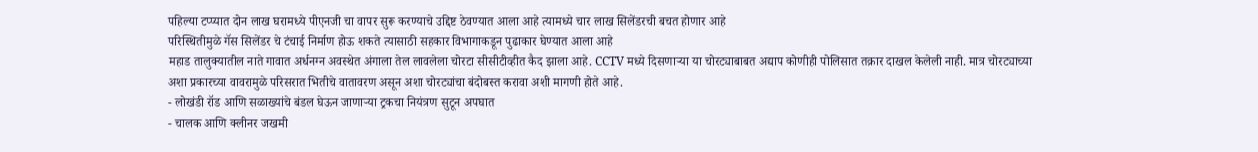पहिल्या टप्प्यात दोन लाख घरामध्ये पीएनजी चा वापर सुरू करण्याचे उद्दिष्ट ठेवण्यात आला आहे त्यामध्ये चार लाख सिलेंडरची बचत होणार आहे
परिस्थितीमुळे गॅस सिलेंडर चे टंचाई निर्माण होऊ शकते त्यासाठी सहकार विभागाकडून पुढाकार घेण्यात आला आहे
महाड तालुक्यातील नाते गावात अर्धनग्न अवस्थेत अंगाला तेल लावलेला चोरटा सीसीटीव्हीत कैद झाला आहे. CCTV मध्ये दिसणाऱ्या या चोरट्याबाबत अद्याप कोणीही पोलिसात तक्रार दाखल केलेली नाही. मात्र चोरट्याच्या अशा प्रकारच्या वावरामुळे परिसरात भितीचे वातावरण असून अशा चोरट्यांचा बंदोबस्त करावा अशी मागणी होते आहे.
- लोखंडी रॉड आणि सळाख्यांचे बंडल घेऊन जाणाऱ्या ट्रकचा नियंत्रण सुटून अपघात
- चालक आणि क्लीनर जखमी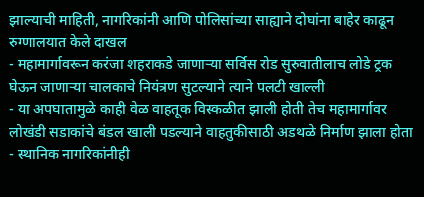झाल्याची माहिती, नागरिकांनी आणि पोलिसांच्या साह्याने दोघांना बाहेर काढून रुग्णालयात केले दाखल
- महामार्गावरून करंजा शहराकडे जाणाऱ्या सर्विस रोड सुरुवातीलाच लोडे ट्रक घेऊन जाणाऱ्या चालकाचे नियंत्रण सुटल्याने त्याने पलटी खाल्ली
- या अपघातामुळे काही वेळ वाहतूक विस्कळीत झाली होती तेच महामार्गावर लोखंडी सडाकांचे बंडल खाली पडल्याने वाहतुकीसाठी अडथळे निर्माण झाला होता
- स्थानिक नागरिकांनीही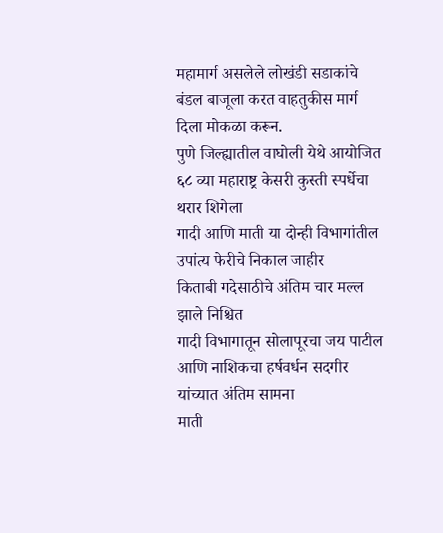महामार्ग असलेले लोखंडी सडाकांचे बंडल बाजूला करत वाहतुकीस मार्ग दिला मोकळा करून.
पुणे जिल्ह्यातील वाघोली येथे आयोजित ६८ व्या महाराष्ट्र केसरी कुस्ती स्पर्धेचा थरार शिगेला
गादी आणि माती या दोन्ही विभागांतील उपांत्य फेरीचे निकाल जाहीर
किताबी गदेसाठीचे अंतिम चार मल्ल झाले निश्चित
गादी विभागातून सोलापूरचा जय पाटील आणि नाशिकचा हर्षवर्धन सदगीर यांच्यात अंतिम सामना
माती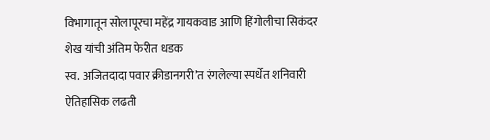विभागातून सोलापूरचा महेंद्र गायकवाड आणि हिंगोलीचा सिकंदर शेख यांची अंतिम फेरीत धडक
स्व. अजितदादा पवार क्रीडानगरी’त रंगलेल्या स्पर्धेत शनिवारी ऐतिहासिक लढती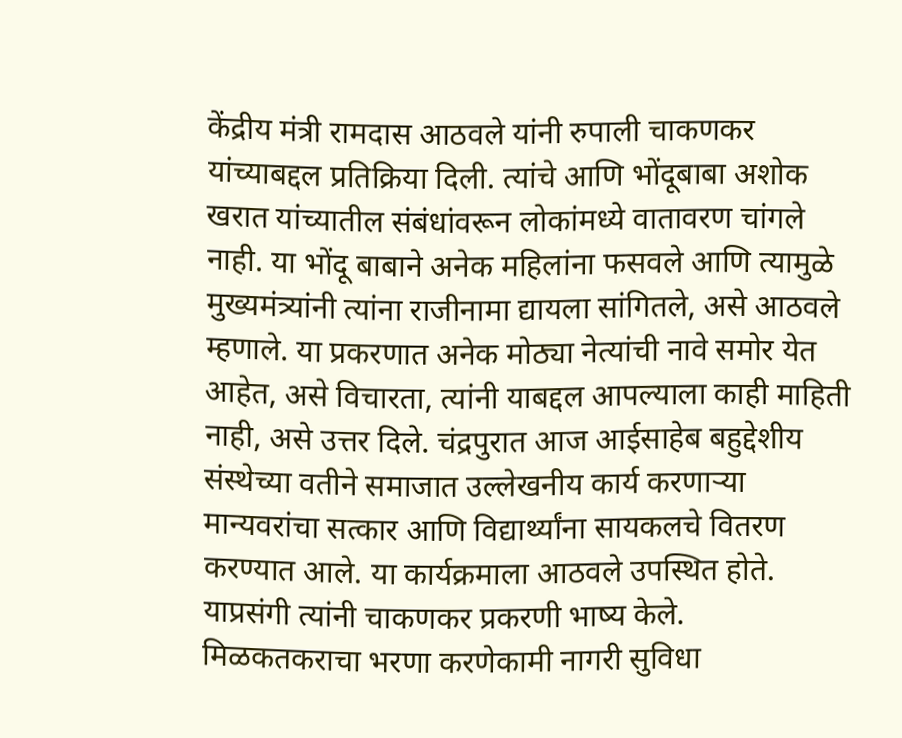केंद्रीय मंत्री रामदास आठवले यांनी रुपाली चाकणकर यांच्याबद्दल प्रतिक्रिया दिली. त्यांचे आणि भोंदूबाबा अशोक खरात यांच्यातील संबंधांवरून लोकांमध्ये वातावरण चांगले नाही. या भोंदू बाबाने अनेक महिलांना फसवले आणि त्यामुळे मुख्यमंत्र्यांनी त्यांना राजीनामा द्यायला सांगितले, असे आठवले म्हणाले. या प्रकरणात अनेक मोठ्या नेत्यांची नावे समोर येत आहेत, असे विचारता, त्यांनी याबद्दल आपल्याला काही माहिती नाही, असे उत्तर दिले. चंद्रपुरात आज आईसाहेब बहुद्देशीय संस्थेच्या वतीने समाजात उल्लेखनीय कार्य करणाऱ्या मान्यवरांचा सत्कार आणि विद्यार्थ्यांना सायकलचे वितरण करण्यात आले. या कार्यक्रमाला आठवले उपस्थित होते. याप्रसंगी त्यांनी चाकणकर प्रकरणी भाष्य केले.
मिळकतकराचा भरणा करणेकामी नागरी सुविधा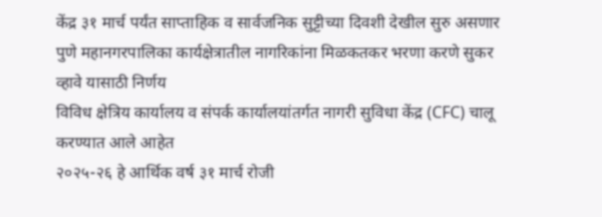केंद्र ३१ मार्च पर्यंत साप्ताहिक व सार्वजनिक सुट्टीच्या दिवशी देखील सुरु असणार
पुणे महानगरपालिका कार्यक्षेत्रातील नागरिकांना मिळकतकर भरणा करणे सुकर व्हावे यासाठी निर्णय
विविध क्षेत्रिय कार्यालय व संपर्क कार्यालयांतर्गत नागरी सुविधा केंद्र (CFC) चालू करण्यात आले आहेत
२०२५-२६ हे आर्थिक वर्ष ३१ मार्च रोजी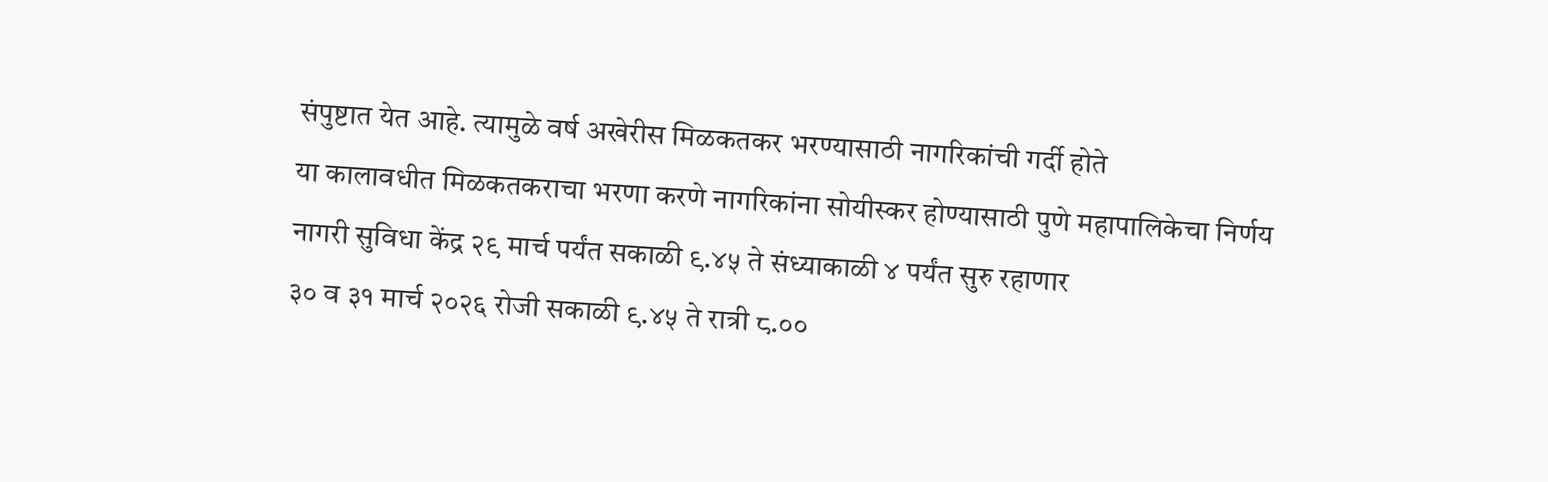संपुष्टात येत आहे. त्यामुळे वर्ष अखेरीस मिळकतकर भरण्यासाठी नागरिकांची गर्दी होते
या कालावधीत मिळकतकराचा भरणा करणे नागरिकांना सोयीस्कर होण्यासाठी पुणे महापालिकेचा निर्णय
नागरी सुविधा केंद्र २९ मार्च पर्यंत सकाळी ९.४५ ते संध्याकाळी ४ पर्यंत सुरु रहाणार
३० व ३१ मार्च २०२६ रोजी सकाळी ९.४५ ते रात्री ८.००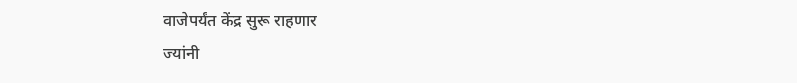वाजेपर्यंत केंद्र सुरू राहणार
ज्यांनी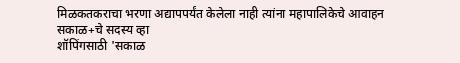मिळकतकराचा भरणा अद्यापपर्यंत केलेला नाही त्यांना महापालिकेचे आवाहन
सकाळ+चे सदस्य व्हा
शॉपिंगसाठी 'सकाळ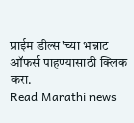प्राईम डील्स'च्या भन्नाट ऑफर्स पाहण्यासाठी क्लिक करा.
Read Marathi news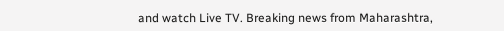and watch Live TV. Breaking news from Maharashtra,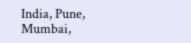India, Pune, Mumbai,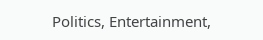Politics, Entertainment,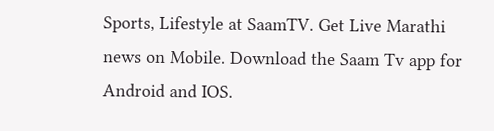Sports, Lifestyle at SaamTV. Get Live Marathi news on Mobile. Download the Saam Tv app for Android and IOS.